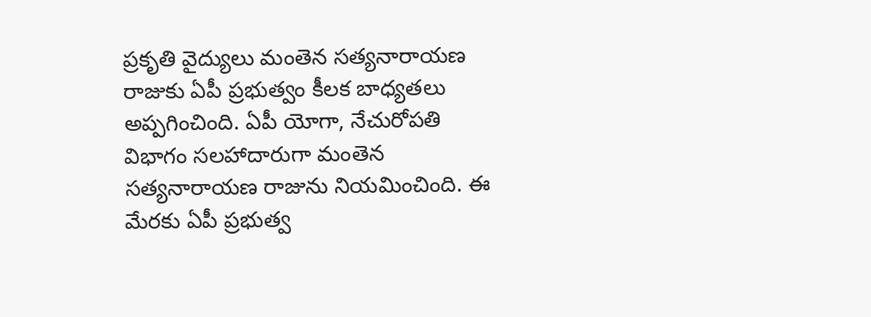ప్రకృతి వైద్యులు మంతెన సత్యనారాయణ రాజుకు ఏపీ ప్రభుత్వం కీలక బాధ్యతలు అప్పగించింది. ఏపీ యోగా, నేచురోపతి విభాగం సలహాదారుగా మంతెన సత్యనారాయణ రాజును నియమించింది. ఈ మేరకు ఏపీ ప్రభుత్వ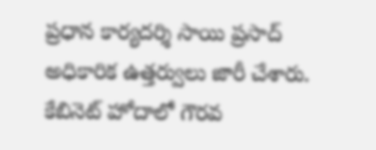ప్రధాన కార్యదర్శి సాయి ప్రసాద్ అధికారిక ఉత్తర్వులు జారీ చేశారు. కేబినెట్ హోదాలో గౌరవ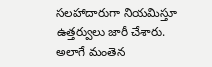సలహాదారుగా నియమిస్తూ ఉత్తర్వులు జారీ చేశారు. అలాగే మంతెన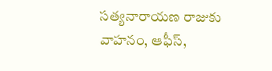సత్యనారాయణ రాజుకు వాహనం, ఆఫీస్,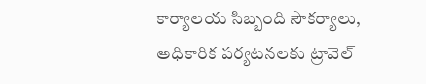కార్యాలయ సిబ్బంది సౌకర్యాలు, అధికారిక పర్యటనలకు ట్రావెల్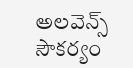అలవెన్స్ సౌకర్యం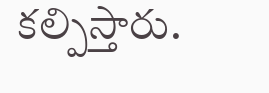కల్పిస్తారు.